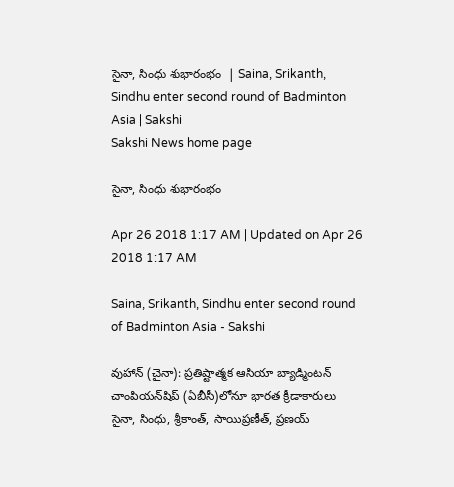సైనా, సింధు శుభారంభం  | Saina, Srikanth, Sindhu enter second round of Badminton Asia | Sakshi
Sakshi News home page

సైనా, సింధు శుభారంభం

Apr 26 2018 1:17 AM | Updated on Apr 26 2018 1:17 AM

Saina, Srikanth, Sindhu enter second round of Badminton Asia - Sakshi

వుహాన్‌ (చైనా): ప్రతిష్టాత్మక ఆసియా బ్యాడ్మింటన్‌ చాంపియన్‌షిప్‌ (ఏబీసీ)లోనూ భారత క్రీడాకారులు సైనా, సింధు, శ్రీకాంత్, సాయిప్రణీత్, ప్రణయ్‌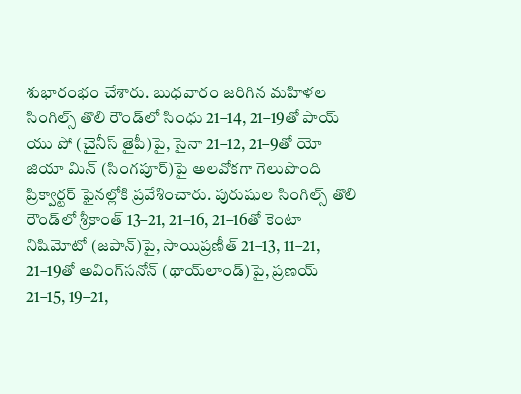శుభారంభం చేశారు. బుధవారం జరిగిన మహిళల సింగిల్స్‌ తొలి రౌండ్‌లో సింధు 21–14, 21–19తో పాయ్‌ యు పో (చైనీస్‌ తైపీ)పై, సైనా 21–12, 21–9తో యో జియా మిన్‌ (సింగపూర్‌)పై అలవోకగా గెలుపొంది ప్రిక్వార్టర్‌ ఫైనల్లోకి ప్రవేశించారు. పురుషుల సింగిల్స్‌ తొలి రౌండ్‌లో శ్రీకాంత్‌ 13–21, 21–16, 21–16తో కెంటా నిషిమోటో (జపాన్‌)పై, సాయిప్రణీత్‌ 21–13, 11–21, 21–19తో అవింగ్‌సనోన్‌ (థాయ్‌లాండ్‌)పై, ప్రణయ్‌ 21–15, 19–21,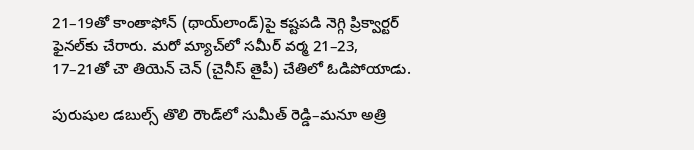21–19తో కాంతాఫోన్‌ (థాయ్‌లాండ్‌)పై కష్టపడి నెగ్గి ప్రిక్వార్టర్‌ ఫైనల్‌కు చేరారు. మరో మ్యాచ్‌లో సమీర్‌ వర్మ 21–23, 17–21తో చౌ తియెన్‌ చెన్‌ (చైనీస్‌ తైపీ) చేతిలో ఓడిపోయాడు.

పురుషుల డబుల్స్‌ తొలి రౌండ్‌లో సుమీత్‌ రెడ్డి–మనూ అత్రి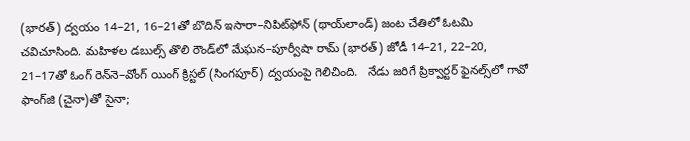(భారత్‌) ద్వయం 14–21, 16–21తో బొదిన్‌ ఇసారా–నిపిట్‌ఫోన్‌ (థాయ్‌లాండ్‌) జంట చేతిలో ఓటమి చవిచూసింది. మహిళల డబుల్స్‌ తొలి రౌండ్‌లో మేఘన–పూర్వీషా రామ్‌ (భారత్‌) జోడీ 14–21, 22–20, 21–17తో ఓంగ్‌ రెన్‌నె–వోంగ్‌ యింగ్‌ క్రిస్టల్‌ (సింగపూర్‌) ద్వయంపై గెలిచింది.   నేడు జరిగే ప్రిక్వార్టర్‌ ఫైనల్స్‌లో గావో ఫాంగ్‌జి (చైనా)తో సైనా;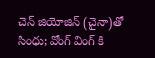చెన్‌ జియోజిన్‌ (చైనా)తో సింధు; వోంగ్‌ వింగ్‌ కి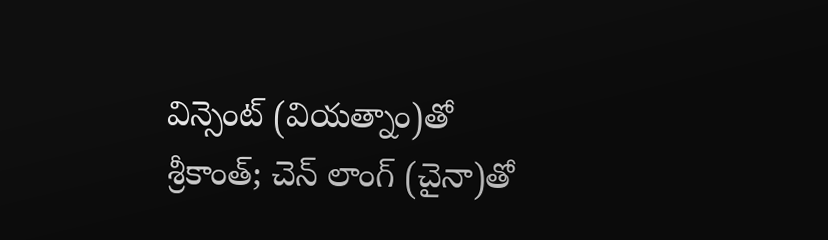విన్సెంట్‌ (వియత్నాం)తో శ్రీకాంత్‌; చెన్‌ లాంగ్‌ (చైనా)తో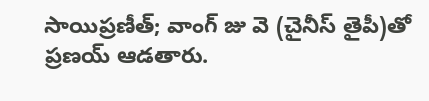సాయిప్రణీత్‌; వాంగ్‌ జు వె (చైనీస్‌ తైపీ)తో ప్రణయ్‌ ఆడతారు.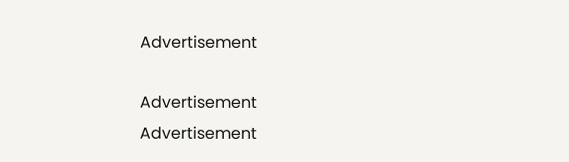Advertisement

Advertisement
Advertisement